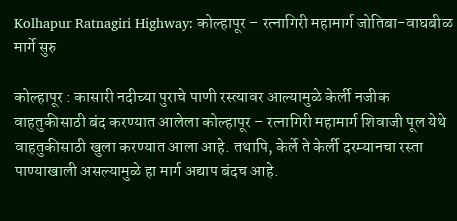Kolhapur Ratnagiri Highway: कोल्हापूर – रत्नागिरी महामार्ग जोतिबा-वाघबीळ मार्गे सुरु

कोल्हापूर : कासारी नदीच्या पुराचे पाणी रस्त्यावर आल्यामुळे केर्ली नजीक वाहतुकीसाठी बंद करण्यात आलेला कोल्हापूर – रत्नागिरी महामार्ग शिवाजी पूल येथे वाहतुकीसाठी खुला करण्यात आला आहे. तथापि, केर्ले ते केर्ली दरम्यानचा रस्ता पाण्याखाली असल्यामुळे हा मार्ग अद्याप बंदच आहे.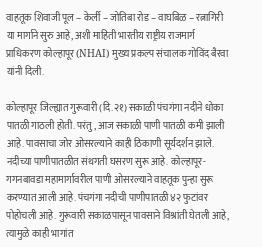वाहतूक शिवाजी पूल – केर्ली – जोतिबा रोड – वाघबिळ – रत्नागिरी या मार्गाने सुरु आहे, अशी माहिती भारतीय राष्ट्रीय राजमार्ग प्राधिकरण कोल्हापूर (NHAI) मुख्य प्रकल्प संचालक गोविंद बैरवा यांनी दिली.

कोल्हापूर जिल्ह्यात गुरूवारी (दि.२१) सकाळी पंचगंगा नदीने धोका पातळी गाठली होती. परंतु, आज सकाळी पाणी पातळी कमी झाली आहे. पावसाचा जोर ओसरल्याने काही ठिकाणी सूर्यदर्शन झाले. नदीच्या पाणीपातळीत संथगती घसरण सुरू आहे. कोल्हापूर-गगनबावडा महामार्गावरील पाणी ओसरल्याने वाहतूक पुन्हा सुरू करण्यात आली आहे. पंचगंगा नदीची पाणीपातळी ४२ फुटांवर पोहोचली आहे. गुरूवारी सकाळपासून पावसाने विश्रांती घेतली आहे, त्यामुळे काही भागांत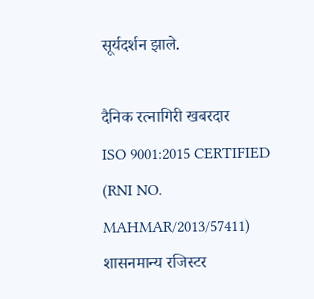सूर्यदर्शन झाले.

दैनिक रत्नागिरी खबरदार
ISO 9001:2015 CERTIFIED
(RNI NO. MAHMAR/2013/57411)
शासनमान्य रजिस्टर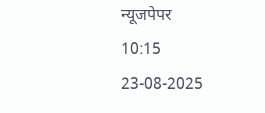न्यूजपेपर
10:15 23-08-2025